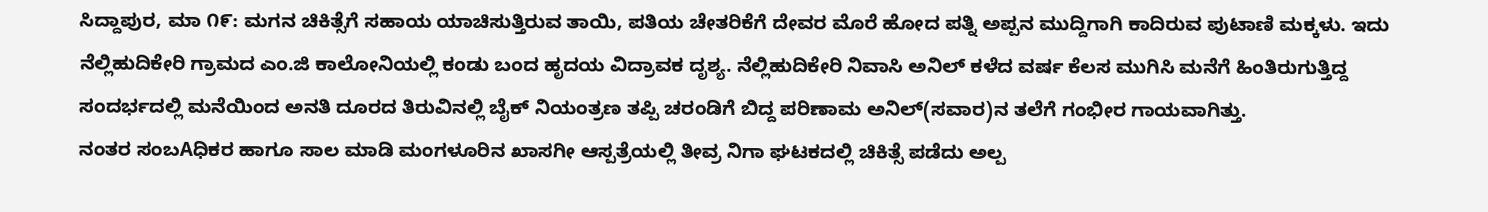ಸಿದ್ದಾಪುರ, ಮಾ ೧೯: ಮಗನ ಚಿಕಿತ್ಸೆಗೆ ಸಹಾಯ ಯಾಚಿಸುತ್ತಿರುವ ತಾಯಿ, ಪತಿಯ ಚೇತರಿಕೆಗೆ ದೇವರ ಮೊರೆ ಹೋದ ಪತ್ನಿ ಅಪ್ಪನ ಮುದ್ದಿಗಾಗಿ ಕಾದಿರುವ ಪುಟಾಣಿ ಮಕ್ಕಳು. ಇದು ನೆಲ್ಲಿಹುದಿಕೇರಿ ಗ್ರಾಮದ ಎಂ.ಜಿ ಕಾಲೋನಿಯಲ್ಲಿ ಕಂಡು ಬಂದ ಹೃದಯ ವಿದ್ರಾವಕ ದೃಶ್ಯ. ನೆಲ್ಲಿಹುದಿಕೇರಿ ನಿವಾಸಿ ಅನಿಲ್ ಕಳೆದ ವರ್ಷ ಕೆಲಸ ಮುಗಿಸಿ ಮನೆಗೆ ಹಿಂತಿರುಗುತ್ತಿದ್ದ ಸಂದರ್ಭದಲ್ಲಿ ಮನೆಯಿಂದ ಅನತಿ ದೂರದ ತಿರುವಿನಲ್ಲಿ ಬೈಕ್ ನಿಯಂತ್ರಣ ತಪ್ಪಿ ಚರಂಡಿಗೆ ಬಿದ್ದ ಪರಿಣಾಮ ಅನಿಲ್(ಸವಾರ)ನ ತಲೆಗೆ ಗಂಭೀರ ಗಾಯವಾಗಿತ್ತು.
ನಂತರ ಸಂಬAಧಿಕರ ಹಾಗೂ ಸಾಲ ಮಾಡಿ ಮಂಗಳೂರಿನ ಖಾಸಗೀ ಆಸ್ಪತ್ರೆಯಲ್ಲಿ ತೀವ್ರ ನಿಗಾ ಘಟಕದಲ್ಲಿ ಚಿಕಿತ್ಸೆ ಪಡೆದು ಅಲ್ಪ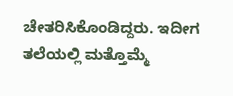ಚೇತರಿಸಿಕೊಂಡಿದ್ದರು. ಇದೀಗ ತಲೆಯಲ್ಲಿ ಮತ್ತೊಮ್ಮೆ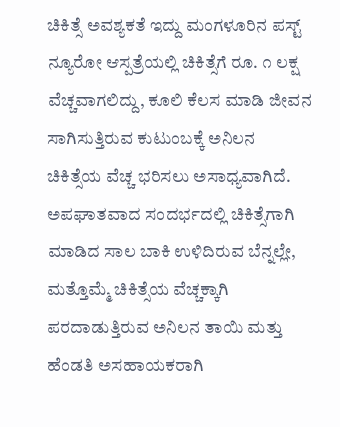ಚಿಕಿತ್ಸೆ ಅವಶ್ಯಕತೆ ಇದ್ದು ಮಂಗಳೂರಿನ ಪಸ್ಟ್ ನ್ಯೂರೋ ಆಸ್ಪತ್ರೆಯಲ್ಲಿ ಚಿಕಿತ್ಸೆಗೆ ರೂ. ೧ ಲಕ್ಷ ವೆಚ್ಚವಾಗಲಿದ್ದು, ಕೂಲಿ ಕೆಲಸ ಮಾಡಿ ಜೀವನ ಸಾಗಿಸುತ್ತಿರುವ ಕುಟುಂಬಕ್ಕೆ ಅನಿಲನ ಚಿಕಿತ್ಸೆಯ ವೆಚ್ಚ ಭರಿಸಲು ಅಸಾಧ್ಯವಾಗಿದೆ. ಅಪಘಾತವಾದ ಸಂದರ್ಭದಲ್ಲಿ ಚಿಕಿತ್ಸೆಗಾಗಿ ಮಾಡಿದ ಸಾಲ ಬಾಕಿ ಉಳಿದಿರುವ ಬೆನ್ನಲ್ಲೇ, ಮತ್ತೊಮ್ಮೆ ಚಿಕಿತ್ಸೆಯ ವೆಚ್ಚಕ್ಕಾಗಿ ಪರದಾಡುತ್ತಿರುವ ಅನಿಲನ ತಾಯಿ ಮತ್ತು ಹೆಂಡತಿ ಅಸಹಾಯಕರಾಗಿ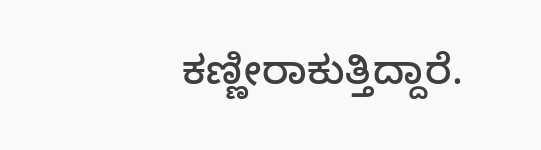ಕಣ್ಣೀರಾಕುತ್ತಿದ್ದಾರೆ.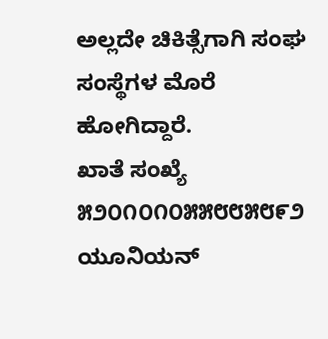ಅಲ್ಲದೇ ಚಿಕಿತ್ಸೆಗಾಗಿ ಸಂಘ ಸಂಸ್ಥೆಗಳ ಮೊರೆ ಹೋಗಿದ್ದಾರೆ.
ಖಾತೆ ಸಂಖ್ಯೆ ೫೨೦೧೦೧೦೫೫೮೮೫೮೯೨ ಯೂನಿಯನ್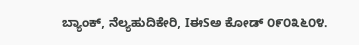ಬ್ಯಾಂಕ್, ನೆಲ್ಯಹುದಿಕೇರಿ, IಈSಅ ಕೋಡ್ ೦೯೦೩೬೦೪.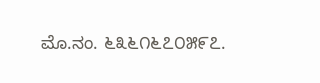ಮೊ.ನಂ. ೬೩೬೧೬೭೦೫೯೭.